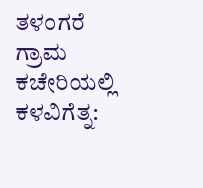ತಳಂಗರೆ ಗ್ರಾಮ ಕಚೇರಿಯಲ್ಲಿ ಕಳವಿಗೆತ್ನ: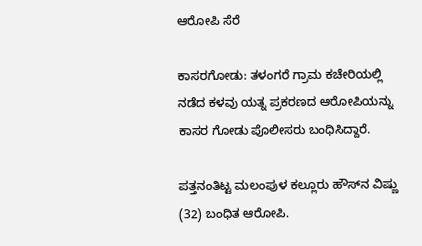ಆರೋಪಿ ಸೆರೆ

ಕಾಸರಗೋಡು: ತಳಂಗರೆ ಗ್ರಾಮ ಕಚೇರಿಯಲ್ಲಿ ನಡೆದ ಕಳವು ಯತ್ನ ಪ್ರಕರಣದ ಆರೋಪಿಯನ್ನು ಕಾಸರ ಗೋಡು ಪೊಲೀಸರು ಬಂಧಿಸಿದ್ದಾರೆ.

ಪತ್ತನಂತಿಟ್ಟ ಮಲಂಪುಳ ಕಲ್ಲೂರು ಹೌಸ್‌ನ ವಿಷ್ಣು (32) ಬಂಧಿತ ಆರೋಪಿ.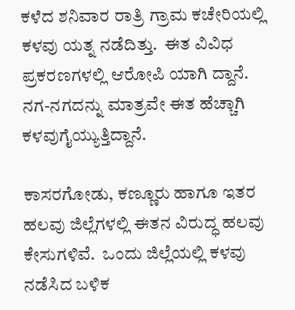ಕಳೆದ ಶನಿವಾರ ರಾತ್ರಿ ಗ್ರಾಮ ಕಚೇರಿಯಲ್ಲಿ ಕಳವು ಯತ್ನ ನಡೆದಿತ್ತು.  ಈತ ವಿವಿಧ ಪ್ರಕರಣಗಳಲ್ಲಿ ಆರೋಪಿ ಯಾಗಿ ದ್ದಾನೆ. ನಗ-ನಗದನ್ನು ಮಾತ್ರವೇ ಈತ ಹೆಚ್ಚಾಗಿ ಕಳವುಗೈಯ್ಯುತ್ತಿದ್ದಾನೆ.

ಕಾಸರಗೋಡು, ಕಣ್ಣೂರು ಹಾಗೂ ಇತರ ಹಲವು ಜಿಲ್ಲೆಗಳಲ್ಲಿ ಈತನ ವಿರುದ್ಧ ಹಲವು ಕೇಸುಗಳಿವೆ.  ಒಂದು ಜಿಲ್ಲೆಯಲ್ಲಿ ಕಳವು ನಡೆಸಿದ ಬಳಿಕ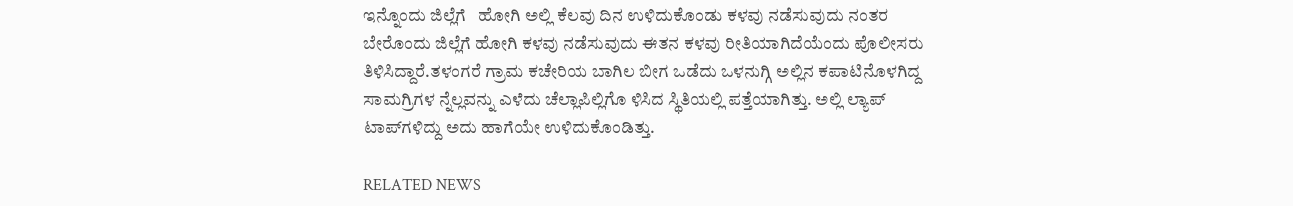ಇನ್ನೊಂದು ಜಿಲ್ಲೆಗೆ   ಹೋಗಿ ಅಲ್ಲಿ ಕೆಲವು ದಿನ ಉಳಿದುಕೊಂಡು ಕಳವು ನಡೆಸುವುದು ನಂತರ ಬೇರೊಂದು ಜಿಲ್ಲೆಗೆ ಹೋಗಿ ಕಳವು ನಡೆಸುವುದು ಈತನ ಕಳವು ರೀತಿಯಾಗಿದೆಯೆಂದು ಪೊಲೀಸರು ತಿಳಿಸಿದ್ದಾರೆ.ತಳಂಗರೆ ಗ್ರಾಮ ಕಚೇರಿಯ ಬಾಗಿಲ ಬೀಗ ಒಡೆದು ಒಳನುಗ್ಗಿ ಅಲ್ಲಿನ ಕಪಾಟಿನೊಳಗಿದ್ದ ಸಾಮಗ್ರಿಗಳ ನ್ನೆಲ್ಲವನ್ನು ಎಳೆದು ಚೆಲ್ಲಾಪಿಲ್ಲಿಗೊ ಳಿಸಿದ ಸ್ಥಿತಿಯಲ್ಲಿ ಪತ್ತೆಯಾಗಿತ್ತು. ಅಲ್ಲಿ ಲ್ಯಾಪ್ ಟಾಪ್‌ಗಳಿದ್ದು ಅದು ಹಾಗೆಯೇ ಉಳಿದುಕೊಂಡಿತ್ತು.

RELATED NEWS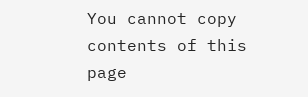You cannot copy contents of this page